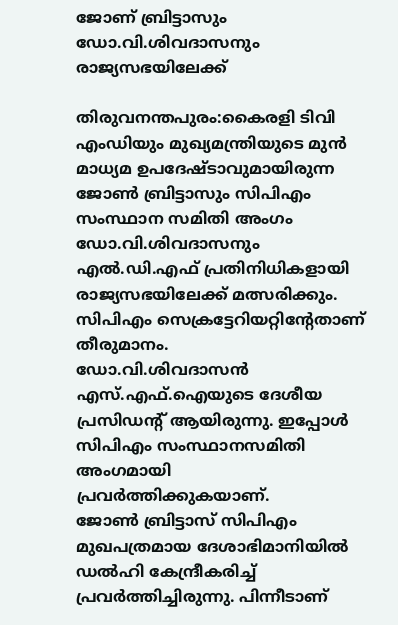ജോണ് ബ്രിട്ടാസും ഡോ.വി.ശിവദാസനും രാജ്യസഭയിലേക്ക്

തിരുവനന്തപുരം:കൈരളി ടിവി എംഡിയും മുഖ്യമന്ത്രിയുടെ മുൻ മാധ്യമ ഉപദേഷ്ടാവുമായിരുന്ന ജോൺ ബ്രിട്ടാസും സിപിഎം സംസ്ഥാന സമിതി അംഗം ഡോ.വി.ശിവദാസനും എൽ.ഡി.എഫ് പ്രതിനിധികളായി രാജ്യസഭയിലേക്ക് മത്സരിക്കും. സിപിഎം സെക്രട്ടേറിയറ്റിന്റേതാണ് തീരുമാനം.
ഡോ.വി.ശിവദാസൻ എസ്.എഫ്.ഐയുടെ ദേശീയ പ്രസിഡന്റ് ആയിരുന്നു. ഇപ്പോൾ സിപിഎം സംസ്ഥാനസമിതി അംഗമായി പ്രവർത്തിക്കുകയാണ്.
ജോൺ ബ്രിട്ടാസ് സിപിഎം മുഖപത്രമായ ദേശാഭിമാനിയിൽ ഡൽഹി കേന്ദ്രീകരിച്ച് പ്രവർത്തിച്ചിരുന്നു. പിന്നീടാണ്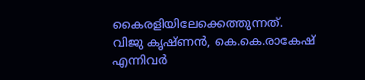കൈരളിയിലേക്കെത്തുന്നത്.
വിജു കൃഷ്ണൻ, കെ.കെ.രാകേഷ് എന്നിവർ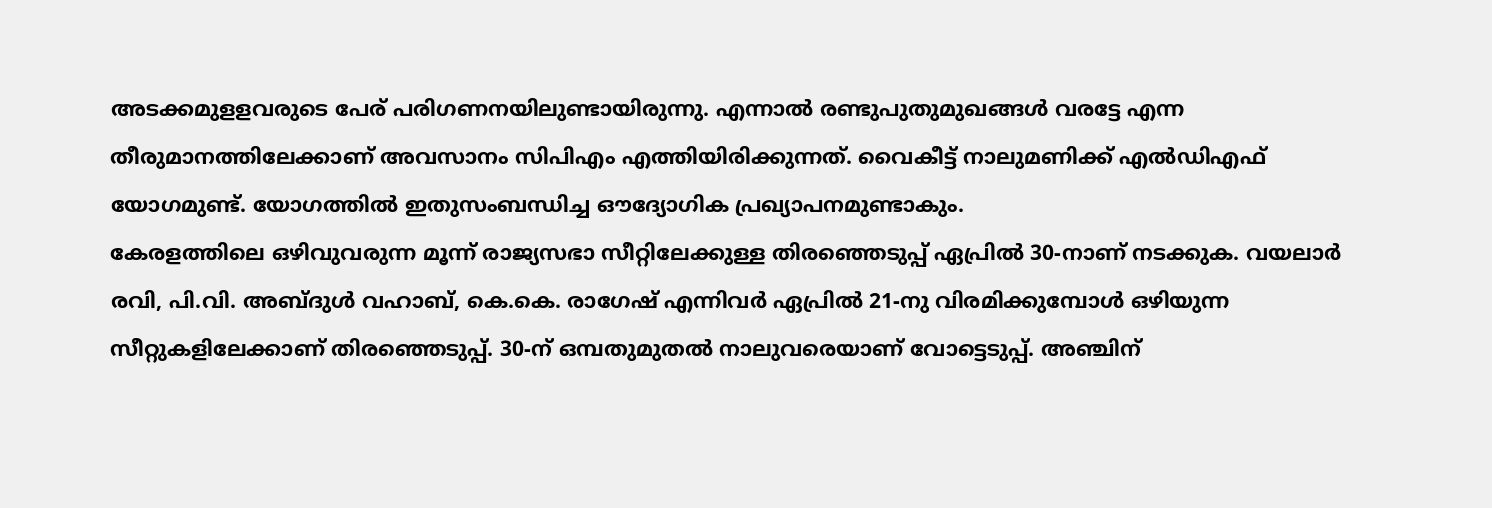അടക്കമുളളവരുടെ പേര് പരിഗണനയിലുണ്ടായിരുന്നു. എന്നാൽ രണ്ടുപുതുമുഖങ്ങൾ വരട്ടേ എന്ന തീരുമാനത്തിലേക്കാണ് അവസാനം സിപിഎം എത്തിയിരിക്കുന്നത്. വൈകീട്ട് നാലുമണിക്ക് എൽഡിഎഫ് യോഗമുണ്ട്. യോഗത്തിൽ ഇതുസംബന്ധിച്ച ഔദ്യോഗിക പ്രഖ്യാപനമുണ്ടാകും.
കേരളത്തിലെ ഒഴിവുവരുന്ന മൂന്ന് രാജ്യസഭാ സീറ്റിലേക്കുള്ള തിരഞ്ഞെടുപ്പ് ഏപ്രിൽ 30-നാണ് നടക്കുക. വയലാർ രവി, പി.വി. അബ്ദുൾ വഹാബ്, കെ.കെ. രാഗേഷ് എന്നിവർ ഏപ്രിൽ 21-നു വിരമിക്കുമ്പോൾ ഒഴിയുന്ന സീറ്റുകളിലേക്കാണ് തിരഞ്ഞെടുപ്പ്. 30-ന് ഒമ്പതുമുതൽ നാലുവരെയാണ് വോട്ടെടുപ്പ്. അഞ്ചിന്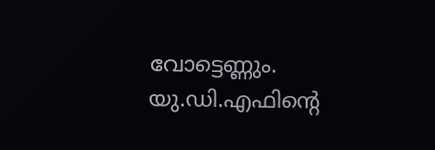വോട്ടെണ്ണും.
യു.ഡി.എഫിന്റെ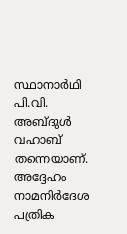സ്ഥാനാർഥി പി.വി. അബ്ദുൾ വഹാബ് തന്നെയാണ്. അദ്ദേഹം നാമനിർദേശ പത്രിക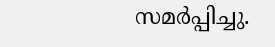സമർപ്പിച്ചു.